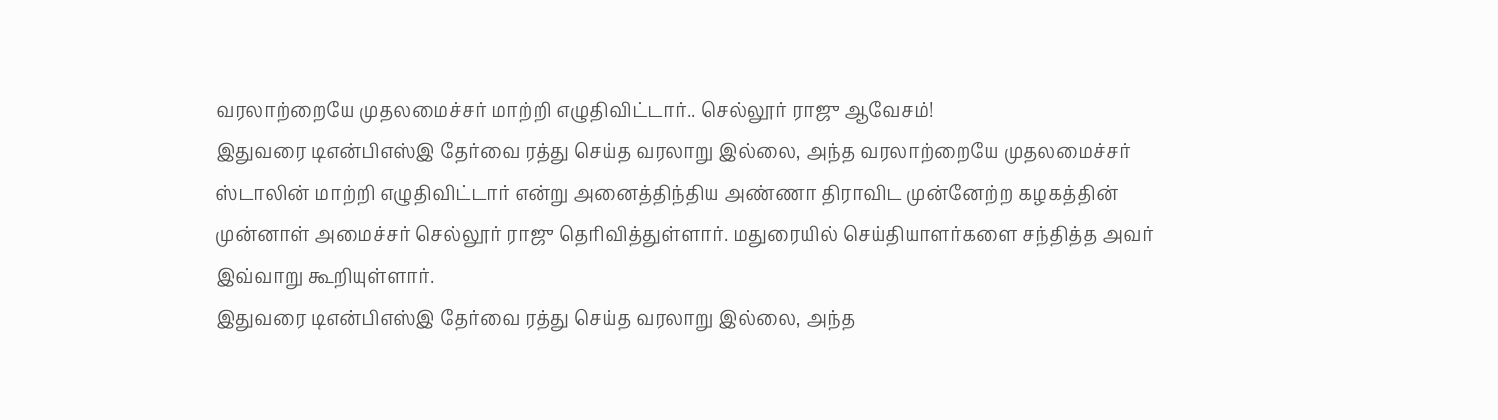வரலாற்றையே முதலமைச்சர் மாற்றி எழுதிவிட்டார்.. செல்லூர் ராஜு ஆவேசம்!
இதுவரை டிஎன்பிஎஸ்இ தேர்வை ரத்து செய்த வரலாறு இல்லை, அந்த வரலாற்றையே முதலமைச்சர் ஸ்டாலின் மாற்றி எழுதிவிட்டார் என்று அனைத்திந்திய அண்ணா திராவிட முன்னேற்ற கழகத்தின் முன்னாள் அமைச்சர் செல்லூர் ராஜு தெரிவித்துள்ளார். மதுரையில் செய்தியாளர்களை சந்தித்த அவர் இவ்வாறு கூறியுள்ளார்.
இதுவரை டிஎன்பிஎஸ்இ தேர்வை ரத்து செய்த வரலாறு இல்லை, அந்த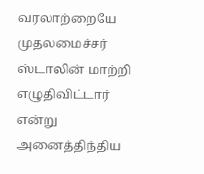வரலாற்றையே முதலமைச்சர் ஸ்டாலின் மாற்றி எழுதிவிட்டார் என்று அனைத்திந்திய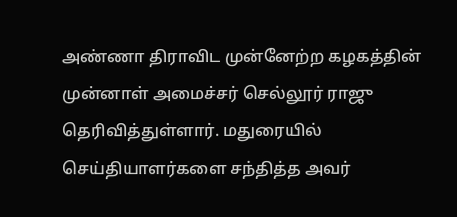அண்ணா திராவிட முன்னேற்ற கழகத்தின் முன்னாள் அமைச்சர் செல்லூர் ராஜு தெரிவித்துள்ளார். மதுரையில் செய்தியாளர்களை சந்தித்த அவர்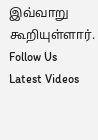இவ்வாறு கூறியுள்ளார்.
Follow Us
Latest Videos